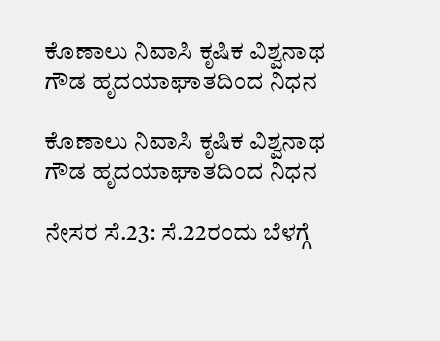ಕೊಣಾಲು ನಿವಾಸಿ ಕೃಷಿಕ ವಿಶ್ವನಾಥ ಗೌಡ ಹೃದಯಾಘಾತದಿಂದ ನಿಧನ

ಕೊಣಾಲು ನಿವಾಸಿ ಕೃಷಿಕ ವಿಶ್ವನಾಥ ಗೌಡ ಹೃದಯಾಘಾತದಿಂದ ನಿಧನ

ನೇಸರ ಸೆ.23: ಸೆ.22ರಂದು ಬೆಳಗ್ಗೆ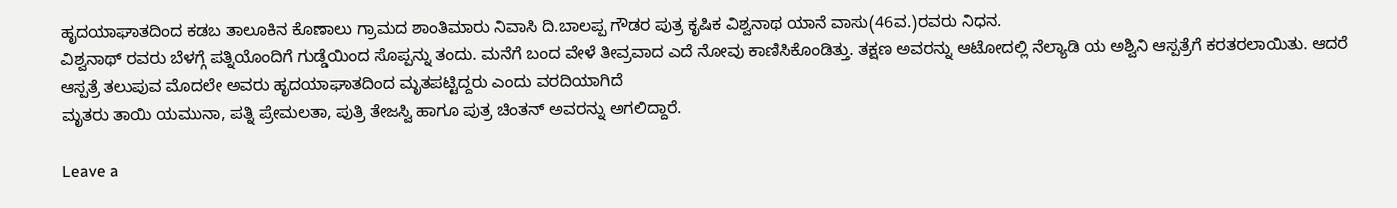ಹೃದಯಾಘಾತದಿಂದ ಕಡಬ ತಾಲೂಕಿನ ಕೊಣಾಲು ಗ್ರಾಮದ ಶಾಂತಿಮಾರು ನಿವಾಸಿ ದಿ.ಬಾಲಪ್ಪ ಗೌಡರ ಪುತ್ರ ಕೃಷಿಕ ವಿಶ್ವನಾಥ ಯಾನೆ ವಾಸು(46ವ.)ರವರು ನಿಧನ.
ವಿಶ್ವನಾಥ್ ರವರು ಬೆಳಗ್ಗೆ ಪತ್ನಿಯೊಂದಿಗೆ ಗುಡ್ಡೆಯಿಂದ ಸೊಪ್ಪನ್ನು ತಂದು. ಮನೆಗೆ ಬಂದ ವೇಳೆ ತೀವ್ರವಾದ ಎದೆ ನೋವು ಕಾಣಿಸಿಕೊಂಡಿತ್ತು. ತಕ್ಷಣ ಅವರನ್ನು ಆಟೋದಲ್ಲಿ ನೆಲ್ಯಾಡಿ ಯ ಅಶ್ವಿನಿ ಆಸ್ಪತ್ರೆಗೆ ಕರತರಲಾಯಿತು. ಆದರೆ ಆಸ್ಪತ್ರೆ ತಲುಪುವ ಮೊದಲೇ ಅವರು ಹೃದಯಾಘಾತದಿಂದ ಮೃತಪಟ್ಟಿದ್ದರು ಎಂದು ವರದಿಯಾಗಿದೆ
ಮೃತರು ತಾಯಿ ಯಮುನಾ, ಪತ್ನಿ ಪ್ರೇಮಲತಾ, ಪುತ್ರಿ ತೇಜಸ್ವಿ ಹಾಗೂ ಪುತ್ರ ಚಿಂತನ್ ಅವರನ್ನು ಅಗಲಿದ್ದಾರೆ.

Leave a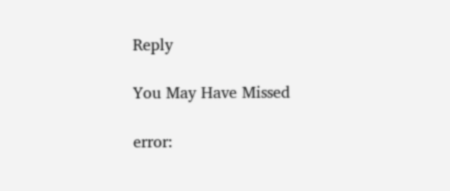Reply

You May Have Missed

error: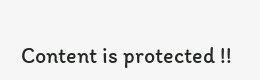Content is protected !!